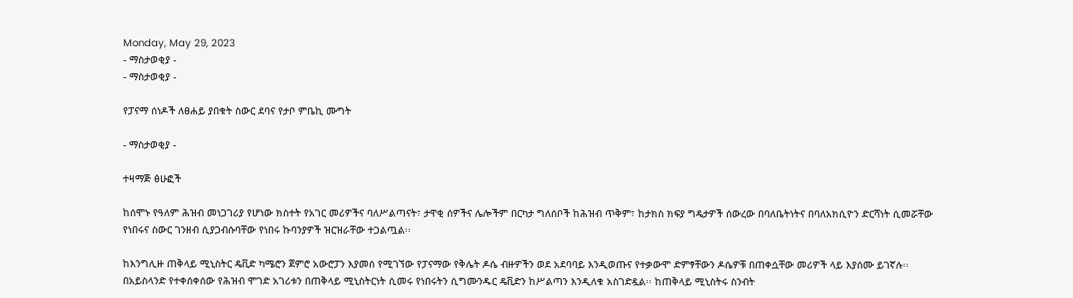Monday, May 29, 2023
- ማስታወቂያ -
- ማስታወቂያ -

የፓናማ ሰነዶች ለፀሐይ ያበቁት ስውር ደባና የታቦ ምቤኪ ሙግት

- ማስታወቂያ -

ተዛማጅ ፅሁፎች

ከሰሞኑ የዓለም ሕዝብ መነጋገሪያ የሆነው ክስተት የአገር መሪዎችና ባለሥልጣናት፣ ታዋቂ ሰዎችና ሌሎችም በርካታ ግለሰቦች ከሕዝብ ጥቅም፣ ከታክስ ክፍያ ግዴታዎች ሰውረው በባለቤትነትና በባለአክሲዮን ድርሻነት ሲመሯቸው የነበሩና ስውር ገንዘብ ሲያጋብሱባቸው የነበሩ ኩባንያዎች ዝርዝራቸው ተጋልጧል፡፡

ከእንግሊዙ ጠቅላይ ሚኒስትር ዴቪድ ካሜሮን ጀምሮ አውሮፓን እያመሰ የሚገኘው የፓናማው የቅሌት ዶሴ ብዙዎችን ወደ አደባባይ እንዲወጡና የተቃውሞ ድምፃቸውን ዶሴዎቹ በጠቀሷቸው መሪዎች ላይ እያሰሙ ይገኛሉ፡፡ በአይስላንድ የተቀሰቀሰው የሕዝብ ሞገድ አገሪቱን በጠቅላይ ሚኒስትርነት ሲመሩ የነበሩትን ሲግሙንዱር ዴቪድን ከሥልጣን እንዲለቁ አስገድዷል፡፡ ከጠቅላይ ሚኒስትሩ ስንብት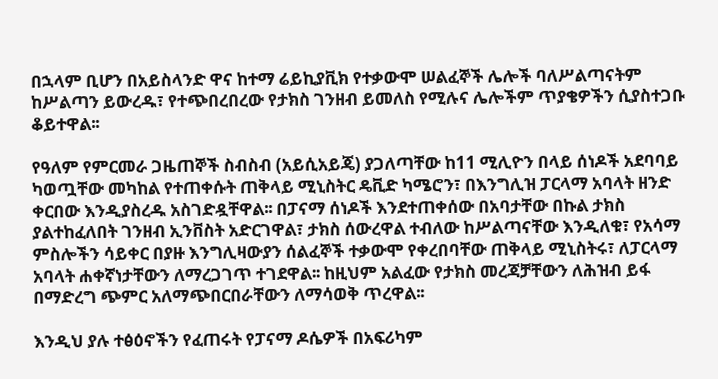በኋላም ቢሆን በአይስላንድ ዋና ከተማ ሬይኪያቪክ የተቃውሞ ሠልፈኞች ሌሎች ባለሥልጣናትም ከሥልጣን ይውረዱ፣ የተጭበረበረው የታክስ ገንዘብ ይመለስ የሚሉና ሌሎችም ጥያቄዎችን ሲያስተጋቡ ቆይተዋል፡፡

የዓለም የምርመራ ጋዜጠኞች ስብስብ (አይሲአይጄ) ያጋለጣቸው ከ11 ሚሊዮን በላይ ሰነዶች አደባባይ ካወጧቸው መካከል የተጠቀሱት ጠቅላይ ሚኒስትር ዴቪድ ካሜሮን፣ በእንግሊዝ ፓርላማ አባላት ዘንድ ቀርበው እንዲያስረዱ አስገድዷቸዋል፡፡ በፓናማ ሰነዶች እንደተጠቀሰው በአባታቸው በኩል ታክስ ያልተከፈለበት ገንዘብ ኢንቨስት አድርገዋል፣ ታክስ ሰውረዋል ተብለው ከሥልጣናቸው እንዲለቁ፣ የአሳማ ምስሎችን ሳይቀር በያዙ እንግሊዛውያን ሰልፈኞች ተቃውሞ የቀረበባቸው ጠቅላይ ሚኒስትሩ፣ ለፓርላማ አባላት ሐቀኛነታቸውን ለማረጋገጥ ተገደዋል፡፡ ከዚህም አልፈው የታክስ መረጃቻቸውን ለሕዝብ ይፋ በማድረግ ጭምር አለማጭበርበራቸውን ለማሳወቅ ጥረዋል፡፡

እንዲህ ያሉ ተፅዕኖችን የፈጠሩት የፓናማ ዶሴዎች በአፍሪካም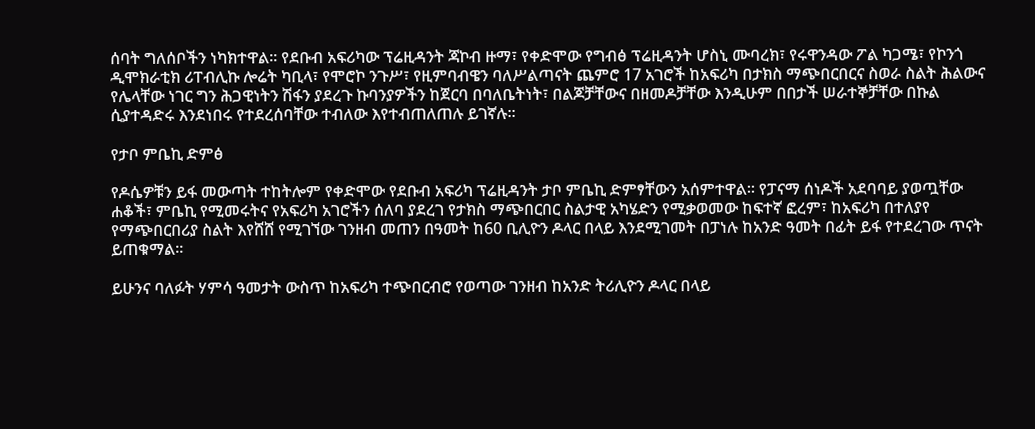ሰባት ግለሰቦችን ነካክተዋል፡፡ የደቡብ አፍሪካው ፕሬዚዳንት ጃኮብ ዙማ፣ የቀድሞው የግብፅ ፕሬዚዳንት ሆስኒ ሙባረክ፣ የሩዋንዳው ፖል ካጋሜ፣ የኮንጎ ዲሞክራቲክ ሪፐብሊኩ ሎሬት ካቢላ፣ የሞሮኮ ንጉሥ፣ የዚምባብዌን ባለሥልጣናት ጨምሮ 17 አገሮች ከአፍሪካ በታክስ ማጭበርበርና ስወራ ስልት ሕልውና የሌላቸው ነገር ግን ሕጋዊነትን ሽፋን ያደረጉ ኩባንያዎችን ከጀርባ በባለቤትነት፣ በልጆቻቸውና በዘመዶቻቸው እንዲሁም በበታች ሠራተኞቻቸው በኩል ሲያተዳድሩ እንደነበሩ የተደረሰባቸው ተብለው እየተብጠለጠሉ ይገኛሉ፡፡

የታቦ ምቤኪ ድምፅ

የዶሴዎቹን ይፋ መውጣት ተከትሎም የቀድሞው የደቡብ አፍሪካ ፕሬዚዳንት ታቦ ምቤኪ ድምፃቸውን አሰምተዋል፡፡ የፓናማ ሰነዶች አደባባይ ያወጧቸው ሐቆች፣ ምቤኪ የሚመሩትና የአፍሪካ አገሮችን ሰለባ ያደረገ የታክስ ማጭበርበር ስልታዊ አካሄድን የሚቃወመው ከፍተኛ ፎረም፣ ከአፍሪካ በተለያየ የማጭበርበሪያ ስልት እየሸሸ የሚገኘው ገንዘብ መጠን በዓመት ከ60 ቢሊዮን ዶላር በላይ እንደሚገመት በፓነሉ ከአንድ ዓመት በፊት ይፋ የተደረገው ጥናት ይጠቁማል፡፡

ይሁንና ባለፉት ሃምሳ ዓመታት ውስጥ ከአፍሪካ ተጭበርብሮ የወጣው ገንዘብ ከአንድ ትሪሊዮን ዶላር በላይ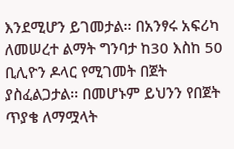እንደሚሆን ይገመታል፡፡ በአንፃሩ አፍሪካ ለመሠረተ ልማት ግንባታ ከ30 እስከ 50 ቢሊዮን ዶላር የሚገመት በጀት ያስፈልጋታል፡፡ በመሆኑም ይህንን የበጀት ጥያቄ ለማሟላት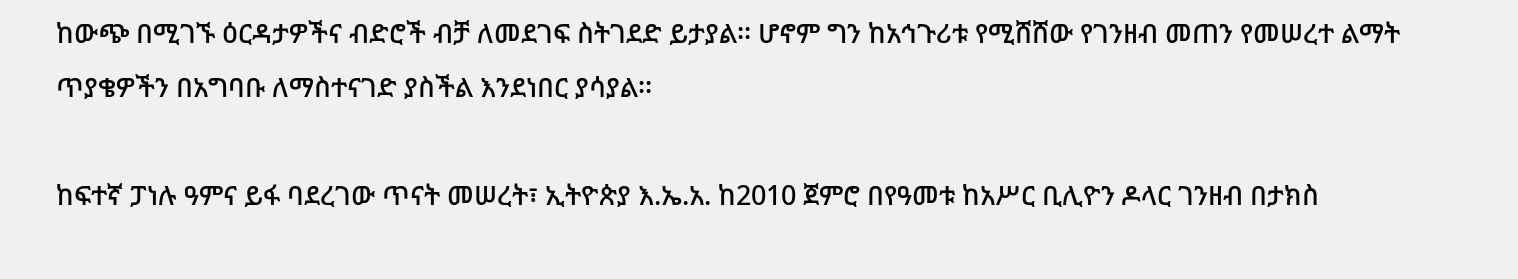ከውጭ በሚገኙ ዕርዳታዎችና ብድሮች ብቻ ለመደገፍ ስትገደድ ይታያል፡፡ ሆኖም ግን ከአኅጉሪቱ የሚሸሸው የገንዘብ መጠን የመሠረተ ልማት ጥያቄዎችን በአግባቡ ለማስተናገድ ያስችል እንደነበር ያሳያል፡፡

ከፍተኛ ፓነሉ ዓምና ይፋ ባደረገው ጥናት መሠረት፣ ኢትዮጵያ እ.ኤ.አ. ከ2010 ጀምሮ በየዓመቱ ከአሥር ቢሊዮን ዶላር ገንዘብ በታክስ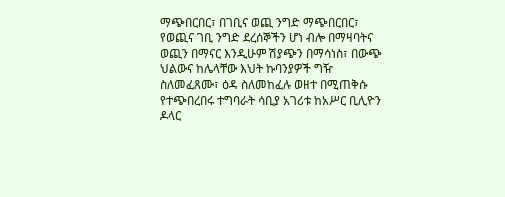ማጭበርበር፣ በገቢና ወጪ ንግድ ማጭበርበር፣ የወጪና ገቢ ንግድ ደረሰኞችን ሆነ ብሎ በማዛባትና ወጪን በማናር እንዲሁም ሽያጭን በማሳነስ፣ በውጭ ህልውና ከሌላቸው እህት ኩባንያዎች ግዥ ስለመፈጸሙ፣ ዕዳ ስለመከፈሉ ወዘተ በሚጠቅሱ የተጭበረበሩ ተግባራት ሳቢያ አገሪቱ ከአሥር ቢሊዮን ዶላር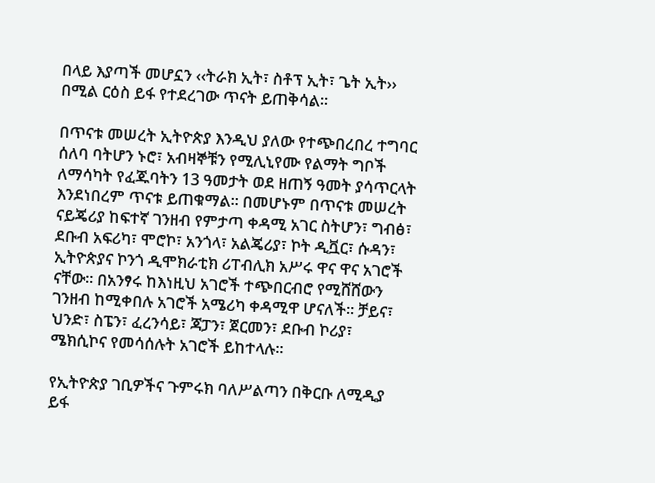በላይ እያጣች መሆኗን ‹‹ትራክ ኢት፣ ስቶፕ ኢት፣ ጌት ኢት›› በሚል ርዕስ ይፋ የተደረገው ጥናት ይጠቅሳል፡፡

በጥናቱ መሠረት ኢትዮጵያ እንዲህ ያለው የተጭበረበረ ተግባር ሰለባ ባትሆን ኑሮ፣ አብዛኞቹን የሚሊኒየሙ የልማት ግቦች ለማሳካት የፈጁባትን 13 ዓመታት ወደ ዘጠኝ ዓመት ያሳጥርላት እንደነበረም ጥናቱ ይጠቁማል፡፡ በመሆኑም በጥናቱ መሠረት ናይጄሪያ ከፍተኛ ገንዘብ የምታጣ ቀዳሚ አገር ስትሆን፣ ግብፅ፣ ደቡብ አፍሪካ፣ ሞሮኮ፣ አንጎላ፣ አልጄሪያ፣ ኮት ዲቯር፣ ሱዳን፣ ኢትዮጵያና ኮንጎ ዲሞክራቲክ ሪፐብሊክ አሥሩ ዋና ዋና አገሮች ናቸው፡፡ በአንፃሩ ከእነዚህ አገሮች ተጭበርብሮ የሚሸሸውን ገንዘብ ከሚቀበሉ አገሮች አሜሪካ ቀዳሚዋ ሆናለች፡፡ ቻይና፣ ህንድ፣ ስፔን፣ ፈረንሳይ፣ ጃፓን፣ ጀርመን፣ ደቡብ ኮሪያ፣ ሜክሲኮና የመሳሰሉት አገሮች ይከተላሉ፡፡

የኢትዮጵያ ገቢዎችና ጉምሩክ ባለሥልጣን በቅርቡ ለሚዲያ ይፋ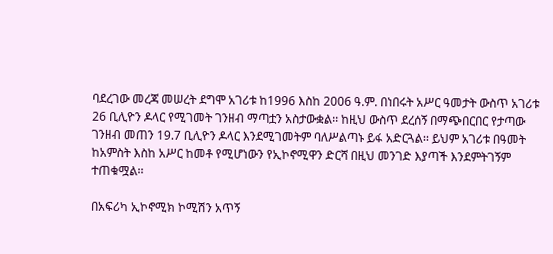ባደረገው መረጃ መሠረት ደግሞ አገሪቱ ከ1996 እስከ 2006 ዓ.ም. በነበሩት አሥር ዓመታት ውስጥ አገሪቱ 26 ቢሊዮን ዶላር የሚገመት ገንዘብ ማጣቷን አስታውቋል፡፡ ከዚህ ውስጥ ደረሰኝ በማጭበርበር የታጣው ገንዘብ መጠን 19.7 ቢሊዮን ዶላር እንደሚገመትም ባለሥልጣኑ ይፋ አድርጓል፡፡ ይህም አገሪቱ በዓመት ከአምስት እስከ አሥር ከመቶ የሚሆነውን የኢኮኖሚዋን ድርሻ በዚህ መንገድ እያጣች እንደምትገኝም ተጠቁሟል፡፡

በአፍሪካ ኢኮኖሚክ ኮሚሽን አጥኝ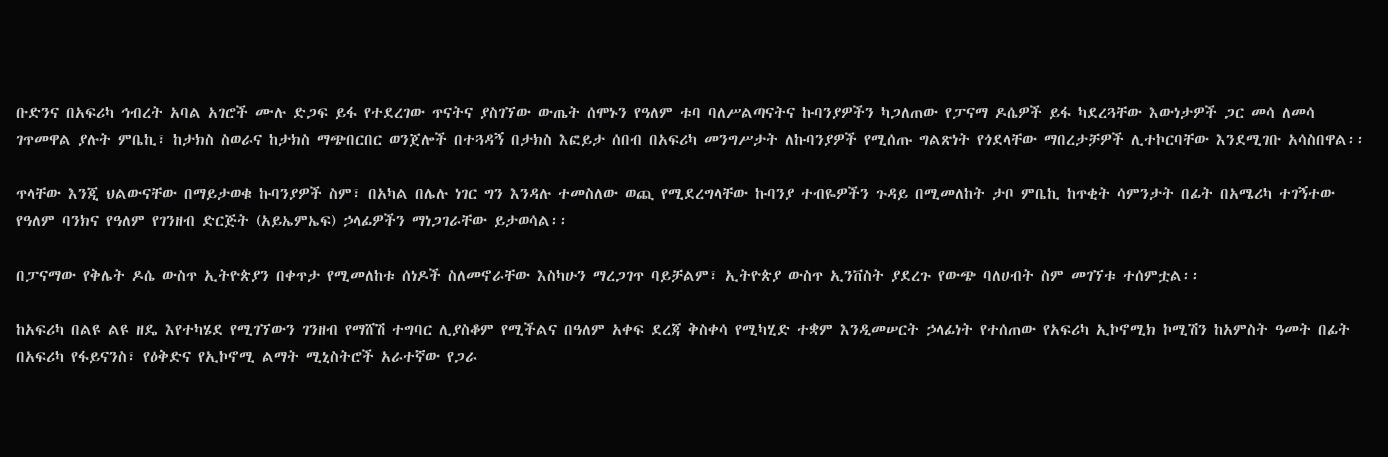ቡድንና በአፍሪካ ኅብረት አባል አገሮች ሙሉ ድጋፍ ይፋ የተደረገው ጥናትና ያስገኘው ውጤት ሰሞኑን የዓለም ቱባ ባለሥልጣናትና ኩባንያዎችን ካጋለጠው የፓናማ ዶሴዎች ይፋ ካደረጓቸው እውነታዎች ጋር መሳ ለመሳ ገጥመዋል ያሉት ምቤኪ፣ ከታክስ ስወራና ከታክስ ማጭበርበር ወንጀሎች በተጓዳኝ በታክስ እፎይታ ሰበብ በአፍሪካ መንግሥታት ለኩባንያዎች የሚሰጡ ግልጽነት የጎደላቸው ማበረታቻዎች ሊተኮርባቸው እንደሚገቡ አሳስበዋል፡፡

ጥላቸው እንጂ ህልውናቸው በማይታወቁ ኩባንያዎች ስም፣ በአካል በሌሉ ነገር ግን እንዳሉ ተመስለው ወጪ የሚደረግላቸው ኩባንያ ተብዬዎችን ጉዳይ በሚመለከት ታቦ ምቤኪ ከጥቂት ሳምንታት በፊት በአሜሪካ ተገኝተው የዓለም ባንክና የዓለም የገንዘብ ድርጅት (አይኤምኤፍ) ኃላፊዎችን ማነጋገራቸው ይታወሳል፡፡

በፓናማው የቅሌት ዶሴ ውስጥ ኢትዮጵያን በቀጥታ የሚመለከቱ ሰነዶች ስለመኖራቸው እስካሁን ማረጋገጥ ባይቻልም፣ ኢትዮጵያ ውስጥ ኢንቨስት ያደረጉ የውጭ ባለሀብት ስም መገኘቱ ተሰምቷል፡፡

ከአፍሪካ በልዩ ልዩ ዘዴ እየተካሄደ የሚገኘውን ገንዘብ የማሸሽ ተግባር ሊያስቆም የሚችልና በዓለም አቀፍ ደረጃ ቅስቀሳ የሚካሂድ ተቋም እንዲመሠርት ኃላፊነት የተሰጠው የአፍሪካ ኢኮኖሚክ ኮሚሽን ከአምስት ዓመት በፊት በአፍሪካ የፋይናንስ፣ የዕቅድና የኢኮኖሚ ልማት ሚኒስትሮች አራተኛው የጋራ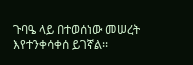ጉባዔ ላይ በተወሰነው መሠረት እየተንቀሳቀሰ ይገኛል፡፡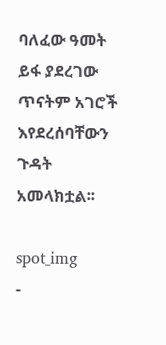ባለፈው ዓመት ይፋ ያደረገው ጥናትም አገሮች እየደረሰባቸውን ጉዳት አመላክቷል፡፡

spot_img
-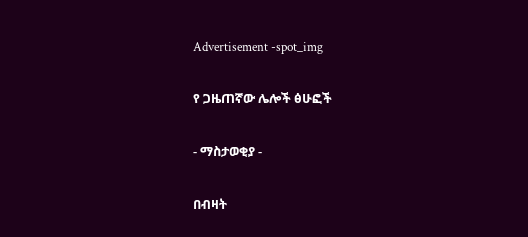Advertisement -spot_img

የ ጋዜጠኛው ሌሎች ፅሁፎች

- ማስታወቂያ -

በብዛት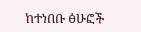ከተነበቡ ፅሁፎች